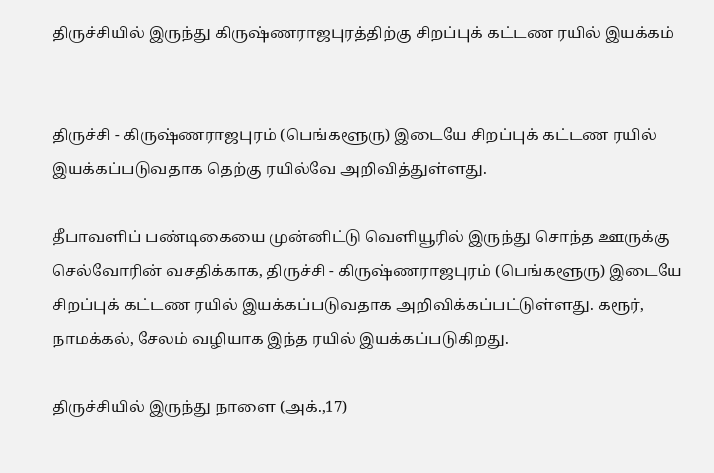திருச்சியில் இருந்து கிருஷ்ணராஜபுரத்திற்கு சிறப்புக் கட்டண ரயில் இயக்கம்


திருச்சி - கிருஷ்ணராஜபுரம் (பெங்களூரு) இடையே சிறப்புக் கட்டண ரயில் இயக்கப்படுவதாக தெற்கு ரயில்வே அறிவித்துள்ளது.

தீபாவளிப் பண்டிகையை முன்னிட்டு வெளியூரில் இருந்து சொந்த ஊருக்கு செல்வோரின் வசதிக்காக, திருச்சி - கிருஷ்ணராஜபுரம் (பெங்களூரு) இடையே சிறப்புக் கட்டண ரயில் இயக்கப்படுவதாக அறிவிக்கப்பட்டுள்ளது. கரூர், நாமக்கல், சேலம் வழியாக இந்த ரயில் இயக்கப்படுகிறது.

திருச்சியில் இருந்து நாளை (அக்.,17)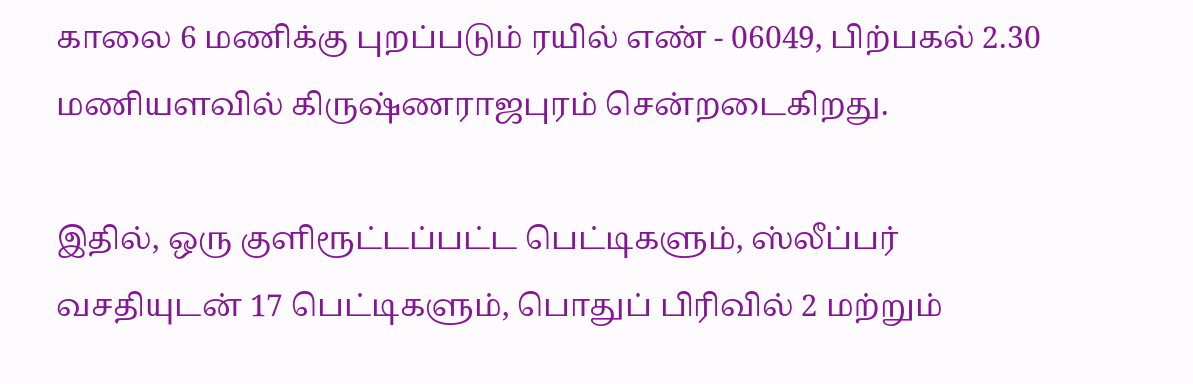காலை 6 மணிக்கு புறப்படும் ரயில் எண் - 06049, பிற்பகல் 2.30 மணியளவில் கிருஷ்ணராஜபுரம் சென்றடைகிறது.

இதில், ஒரு குளிரூட்டப்பட்ட பெட்டிகளும், ஸ்லீப்பர் வசதியுடன் 17 பெட்டிகளும், பொதுப் பிரிவில் 2 மற்றும்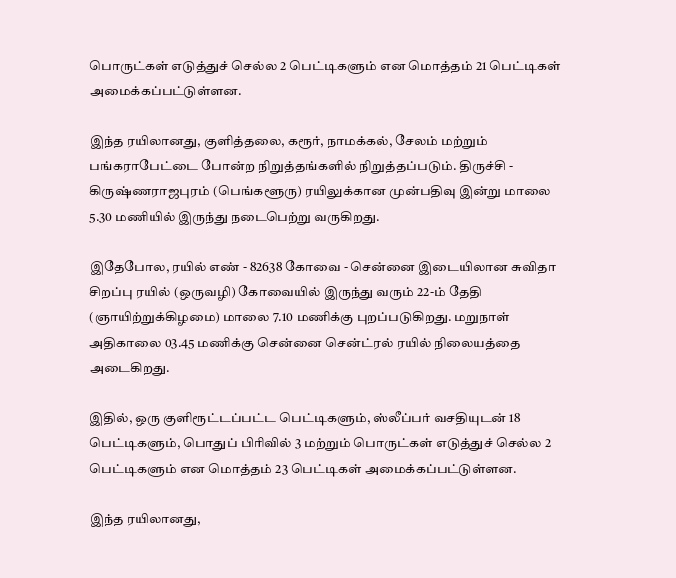பொருட்கள் எடுத்துச் செல்ல 2 பெட்டிகளும் என மொத்தம் 21 பெட்டிகள் அமைக்கப்பட்டுள்ளன.

இந்த ரயிலானது, குளித்தலை, கரூர், நாமக்கல், சேலம் மற்றும் பங்கராபேட்டை போன்ற நிறுத்தங்களில் நிறுத்தப்படும். திருச்சி - கிருஷ்ணராஜபுரம் (பெங்களூரு) ரயிலுக்கான முன்பதிவு இன்று மாலை 5.30 மணியில் இருந்து நடைபெற்று வருகிறது.

இதேபோல, ரயில் எண் - 82638 கோவை - சென்னை இடையிலான சுவிதா சிறப்பு ரயில் (ஒருவழி) கோவையில் இருந்து வரும் 22-ம் தேதி (ஞாயிற்றுக்கிழமை) மாலை 7.10 மணிக்கு புறப்படுகிறது. மறுநாள் அதிகாலை 03.45 மணிக்கு சென்னை சென்ட்ரல் ரயில் நிலையத்தை அடைகிறது.

இதில், ஒரு குளிரூட்டப்பட்ட பெட்டிகளும், ஸ்லீப்பர் வசதியுடன் 18 பெட்டிகளும், பொதுப் பிரிவில் 3 மற்றும் பொருட்கள் எடுத்துச் செல்ல 2 பெட்டிகளும் என மொத்தம் 23 பெட்டிகள் அமைக்கப்பட்டுள்ளன.

இந்த ரயிலானது,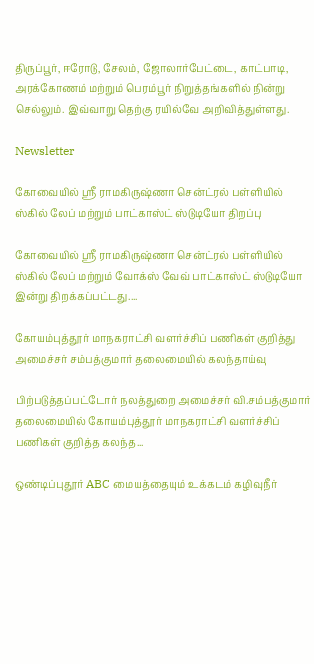திருப்பூர், ஈரோடு, சேலம், ஜோலார்பேட்டை, காட்பாடி, அரக்கோணம் மற்றும் பெரம்பூர் நிறுத்தங்களில் நின்று செல்லும். இவ்வாறு தெற்கு ரயில்வே அறிவித்துள்ளது.

Newsletter

கோவையில் ஸ்ரீ ராமகிருஷ்ணா சென்ட்ரல் பள்ளியில் ஸ்கில் லேப் மற்றும் பாட்காஸ்ட் ஸ்டுடியோ திறப்பு

கோவையில் ஸ்ரீ ராமகிருஷ்ணா சென்ட்ரல் பள்ளியில் ஸ்கில் லேப் மற்றும் வோக்ஸ் வேவ் பாட்காஸ்ட் ஸ்டுடியோ இன்று திறக்கப்பட்டது....

கோயம்புத்தூர் மாநகராட்சி வளர்ச்சிப் பணிகள் குறித்து அமைச்சர் சம்பத்குமார் தலைமையில் கலந்தாய்வு

பிற்படுத்தப்பட்டோர் நலத்துறை அமைச்சர் வி.சம்பத்குமார் தலைமையில் கோயம்புத்தூர் மாநகராட்சி வளர்ச்சிப் பணிகள் குறித்த கலந்த...

ஒண்டிப்புதூர் ABC மையத்தையும் உக்கடம் கழிவுநீர்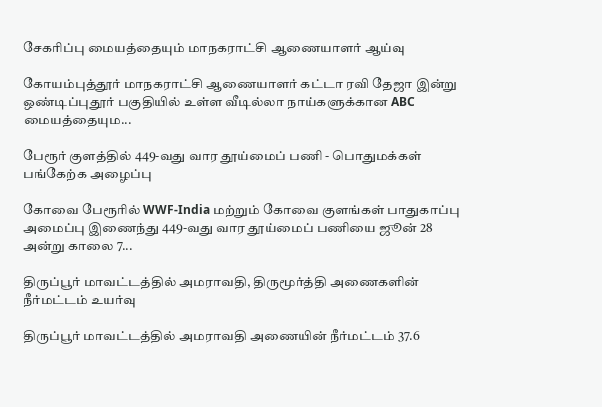சேகரிப்பு மையத்தையும் மாநகராட்சி ஆணையாளர் ஆய்வு

கோயம்புத்தூர் மாநகராட்சி ஆணையாளர் கட்டா ரவி தேஜா இன்று ஒண்டிப்புதூர் பகுதியில் உள்ள வீடில்லா நாய்களுக்கான ABC மையத்தையும...

பேரூர் குளத்தில் 449-வது வார தூய்மைப் பணி - பொதுமக்கள் பங்கேற்க அழைப்பு

கோவை பேரூரில் WWF-India மற்றும் கோவை குளங்கள் பாதுகாப்பு அமைப்பு இணைந்து 449-வது வார தூய்மைப் பணியை ஜூன் 28 அன்று காலை 7...

திருப்பூர் மாவட்டத்தில் அமராவதி, திருமூர்த்தி அணைகளின் நீர்மட்டம் உயர்வு

திருப்பூர் மாவட்டத்தில் அமராவதி அணையின் நீர்மட்டம் 37.6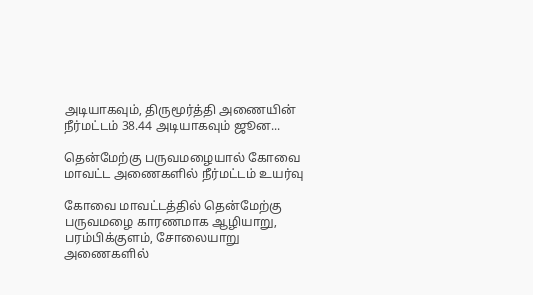அடியாகவும், திருமூர்த்தி அணையின் நீர்மட்டம் 38.44 அடியாகவும் ஜூன...

தென்மேற்கு பருவமழையால் கோவை மாவட்ட அணைகளில் நீர்மட்டம் உயர்வு

கோவை மாவட்டத்தில் தென்மேற்கு பருவமழை காரணமாக ஆழியாறு, பரம்பிக்குளம், சோலையாறு அணைகளில்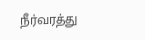நீர்வரத்து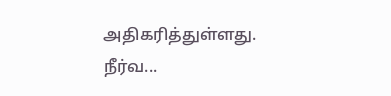அதிகரித்துள்ளது. நீர்வ...